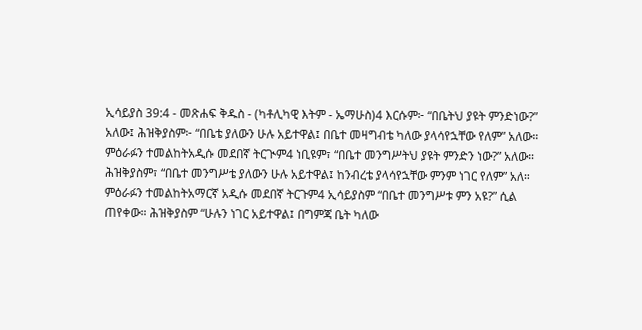ኢሳይያስ 39:4 - መጽሐፍ ቅዱስ - (ካቶሊካዊ እትም - ኤማሁስ)4 እርሱም፦ “በቤትህ ያዩት ምንድነው?” አለው፤ ሕዝቅያስም፦ “በቤቴ ያለውን ሁሉ አይተዋል፤ በቤተ መዛግብቴ ካለው ያላሳየኋቸው የለም” አለው። ምዕራፉን ተመልከትአዲሱ መደበኛ ትርጒም4 ነቢዩም፣ “በቤተ መንግሥትህ ያዩት ምንድን ነው?” አለው። ሕዝቅያስም፣ “በቤተ መንግሥቴ ያለውን ሁሉ አይተዋል፤ ከንብረቴ ያላሳየኋቸው ምንም ነገር የለም” አለ። ምዕራፉን ተመልከትአማርኛ አዲሱ መደበኛ ትርጉም4 ኢሳይያስም “በቤተ መንግሥቱ ምን አዩ?” ሲል ጠየቀው። ሕዝቅያስም “ሁሉን ነገር አይተዋል፤ በግምጃ ቤት ካለው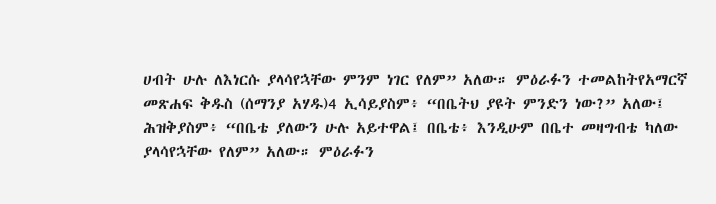ሀብት ሁሉ ለእነርሱ ያላሳየኋቸው ምንም ነገር የለም” አለው። ምዕራፉን ተመልከትየአማርኛ መጽሐፍ ቅዱስ (ሰማንያ አሃዱ)4 ኢሳይያስም፥ “በቤትህ ያዩት ምንድን ነው?” አለው፤ ሕዝቅያስም፥ “በቤቴ ያለውን ሁሉ አይተዋል፤ በቤቴ፥ እንዲሁም በቤተ መዛግብቴ ካለው ያላሳየኋቸው የለም” አለው። ምዕራፉን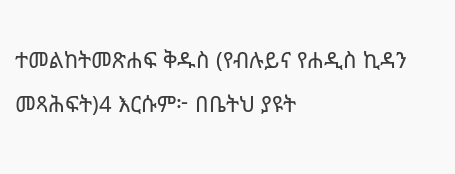ተመልከትመጽሐፍ ቅዱስ (የብሉይና የሐዲስ ኪዳን መጻሕፍት)4 እርሱም፦ በቤትህ ያዩት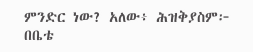ምንድር ነው? አለው፥ ሕዝቅያስም፦ በቤቴ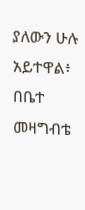ያለውን ሁሉ አይተዋል፥ በቤተ መዛግብቴ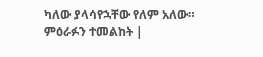ካለው ያላሳየኋቸው የለም አለው። ምዕራፉን ተመልከት |